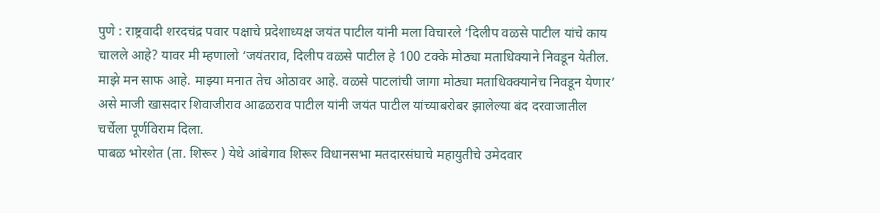पुणे : राष्ट्रवादी शरदचंद्र पवार पक्षाचे प्रदेशाध्यक्ष जयंत पाटील यांनी मला विचारले ‘दिलीप वळसे पाटील यांचे काय चालले आहे? यावर मी म्हणालो ‘जयंतराव, दिलीप वळसे पाटील हे 100 टक्के मोठ्या मताधिक्याने निवडून येतील. माझे मन साफ आहे. माझ्या मनात तेच ओठावर आहे. वळसे पाटलांची जागा मोठ्या मताधिक्क्यानेच निवडून येणार’ असे माजी खासदार शिवाजीराव आढळराव पाटील यांनी जयंत पाटील यांच्याबरोबर झालेल्या बंद दरवाजातील चर्चेला पूर्णविराम दिला.
पाबळ भोरशेत (ता. शिरूर ) येथे आंबेगाव शिरूर विधानसभा मतदारसंघाचे महायुतीचे उमेदवार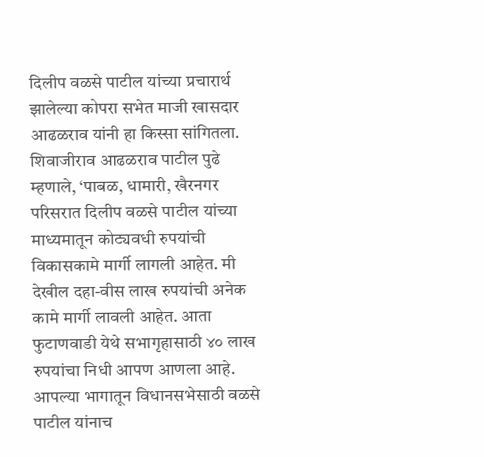दिलीप वळसे पाटील यांच्या प्रचारार्थ झालेल्या कोपरा सभेत माजी खासदार आढळराव यांनी हा किस्सा सांगितला.
शिवाजीराव आढळराव पाटील पुढे म्हणाले, ‘पाबळ, धामारी, खैरनगर परिसरात दिलीप वळसे पाटील यांच्या माध्यमातून कोट्यवधी रुपयांची विकासकामे मार्गी लागली आहेत. मी देखील दहा-वीस लाख रुपयांची अनेक कामे मार्गी लावली आहेत. आता फुटाणवाडी येथे सभागृहासाठी ४० लाख रुपयांचा निधी आपण आणला आहे. आपल्या भागातून विधानसभेसाठी वळसे पाटील यांनाच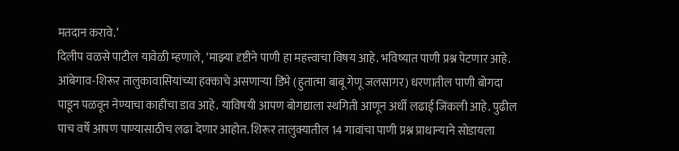मतदान करावे.’
दिलीप वळसे पाटील यावेळी म्हणाले, ‘माझ्या दृष्टीने पाणी हा महत्त्वाचा विषय आहे. भविष्यात पाणी प्रश्न पेटणार आहे. आंबेगाव-शिरूर तालुकावासियांच्या हक्काचे असणाऱ्या डिंभे (हुतात्मा बाबू गेणू जलसागर) धरणातील पाणी बोगदा पाडून पळवून नेण्याचा काहींचा डाव आहे. याविषयी आपण बोगद्याला स्थगिती आणून अर्धी लढाई जिंकली आहे. पुढील पाच वर्षे आपण पाण्यासाठीच लढा देणार आहोत. शिरूर तालुक्यातील 14 गावांचा पाणी प्रश्न प्राधान्याने सोडायला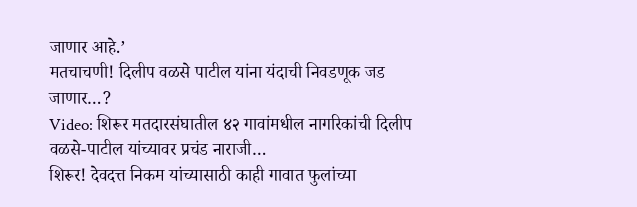जाणार आहे.’
मतचाचणी! दिलीप वळसे पाटील यांना यंदाची निवडणूक जड जाणार…?
Video: शिरूर मतदारसंघातील ४२ गावांमधील नागरिकांची दिलीप वळसे-पाटील यांच्यावर प्रचंड नाराजी…
शिरूर! देवदत्त निकम यांच्यासाठी काही गावात फुलांच्या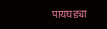पायघड्या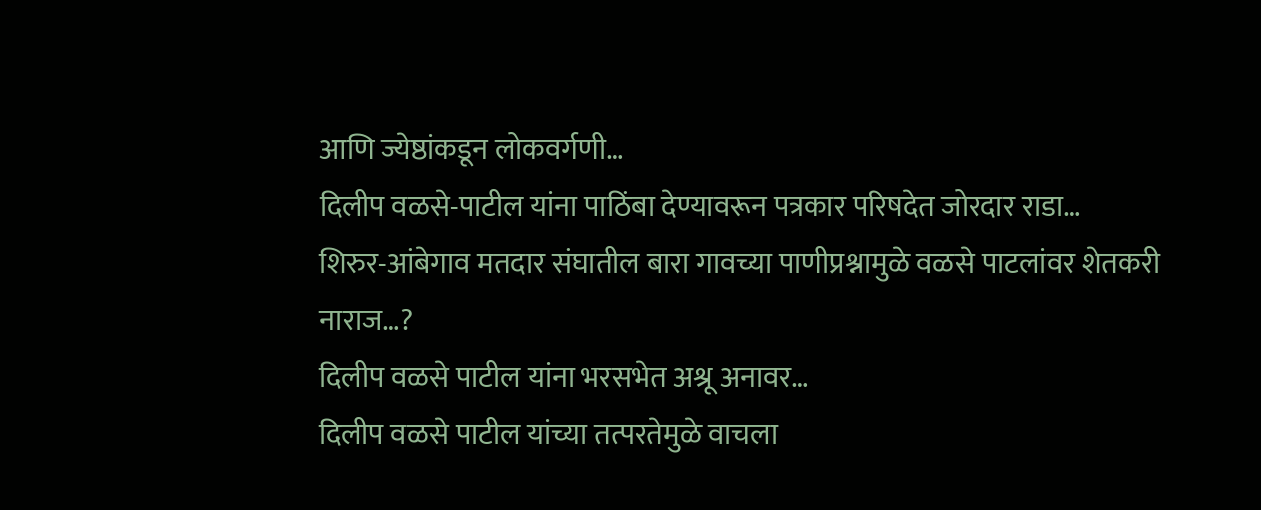आणि ज्येष्ठांकडून लोकवर्गणी…
दिलीप वळसे-पाटील यांना पाठिंबा देण्यावरून पत्रकार परिषदेत जोरदार राडा…
शिरुर-आंबेगाव मतदार संघातील बारा गावच्या पाणीप्रश्नामुळे वळसे पाटलांवर शेतकरी नाराज…?
दिलीप वळसे पाटील यांना भरसभेत अश्रू अनावर…
दिलीप वळसे पाटील यांच्या तत्परतेमुळे वाचला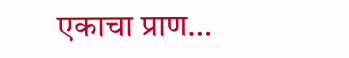एकाचा प्राण…